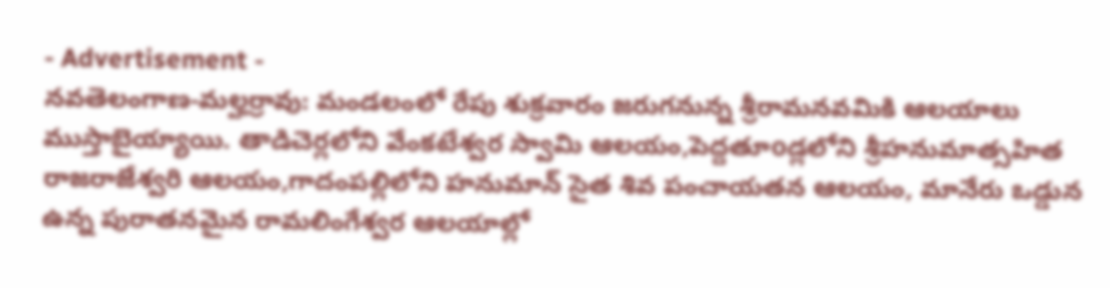- Advertisement -
నవతెలంగాణ-మల్హర్రావు: మండలంలో రేపు శుక్రవారం జరుగనున్న శ్రీరామనవమికి ఆలయాలు ముస్తాబైయ్యాయి. తాడిచెర్లలోని వేంకటేశ్వర స్వామి ఆలయం,పెద్దతూoడ్లలోని శ్రీహనుమాత్సహిత రాజరాజేశ్వరి ఆలయం,గాదంపల్లిలోని హనుమాన్ సైత శివ పంచాయతన ఆలయం, మానేరు ఒడ్డున ఉన్న పురాతనమైన రామలింగేశ్వర ఆలయాల్లో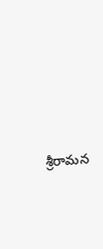శ్రీరామన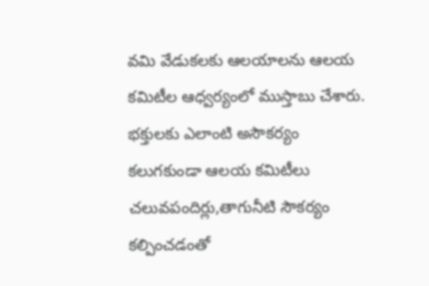వమి వేడుకలకు ఆలయాలను ఆలయ కమిటీల ఆధ్వర్యంలో ముస్తాబు చేశారు. భక్తులకు ఎలాంటి అసౌకర్యం కలుగకుండా ఆలయ కమిటీలు చలువపందిర్లు,తాగునీటి సౌకర్యం కల్పించడంతో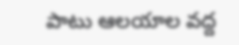పాటు ఆలయాల వద్ద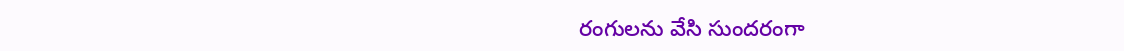రంగులను వేసి సుందరంగా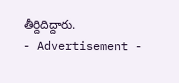తీర్దిదిద్దారు.
- Advertisement -